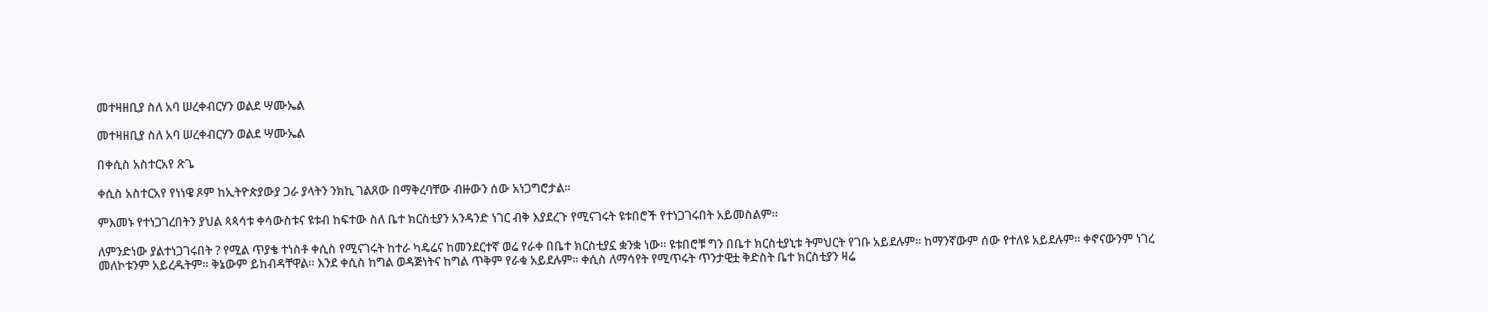መተዛዘቢያ ስለ አባ ሠረቀብርሃን ወልደ ሣሙኤል

መተዛዘቢያ ስለ አባ ሠረቀብርሃን ወልደ ሣሙኤል

በቀሲስ አስተርአየ ጽጌ

ቀሲስ አስተርአየ የነነዌ ጾም ከኢትዮጵያውያ ጋራ ያላትን ንክኪ ገልጸው በማቅረባቸው ብዙውን ሰው አነጋግሮታል፡፡

ምእመኑ የተነጋገረበትን ያህል ጳጳሳቱ ቀሳውስቱና ዩቱብ ከፍተው ስለ ቤተ ክርስቲያን አንዳንድ ነገር ብቅ እያደረጉ የሚናገሩት ዩቱበሮች የተነጋገሩበት አይመስልም፡፡

ለምንድነው ያልተነጋገሩበት ? የሚል ጥያቄ ተነስቶ ቀሲስ የሚናገሩት ከተራ ካዴሬና ከመንደርተኛ ወሬ የራቀ በቤተ ክርስቲያኗ ቋንቋ ነው። ዩቱበሮቹ ግን በቤተ ክርስቲያኒቱ ትምህርት የገቡ አይደሉም፡፡ ከማንኛውም ሰው የተለዩ አይደሉም፡፡ ቀኖናውንም ነገረ መለኮቱንም አይረዱትም፡፡ ቅኔውም ይከብዳቸዋል፡፡ እንደ ቀሲስ ከግል ወዳጅነትና ከግል ጥቅም የራቁ አይደሉም፡፡ ቀሲስ ለማሳየት የሚጥሩት ጥንታዊቷ ቅድስት ቤተ ክርስቲያን ዛሬ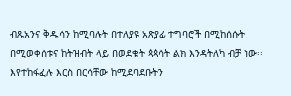ብጹአንና ቅዱሳን ከሚባሉት በተለያዩ አጽያፊ ተግባሮች በሚከሰሱት በሚወቀሰቱና ከትዝብት ላይ በወደቁት ጳጳሳት ልክ እንዳትለካ ብቻ ነው፡፡ እየተከፋፈሉ እርስ በርሳቸው ከሚደባደቡትን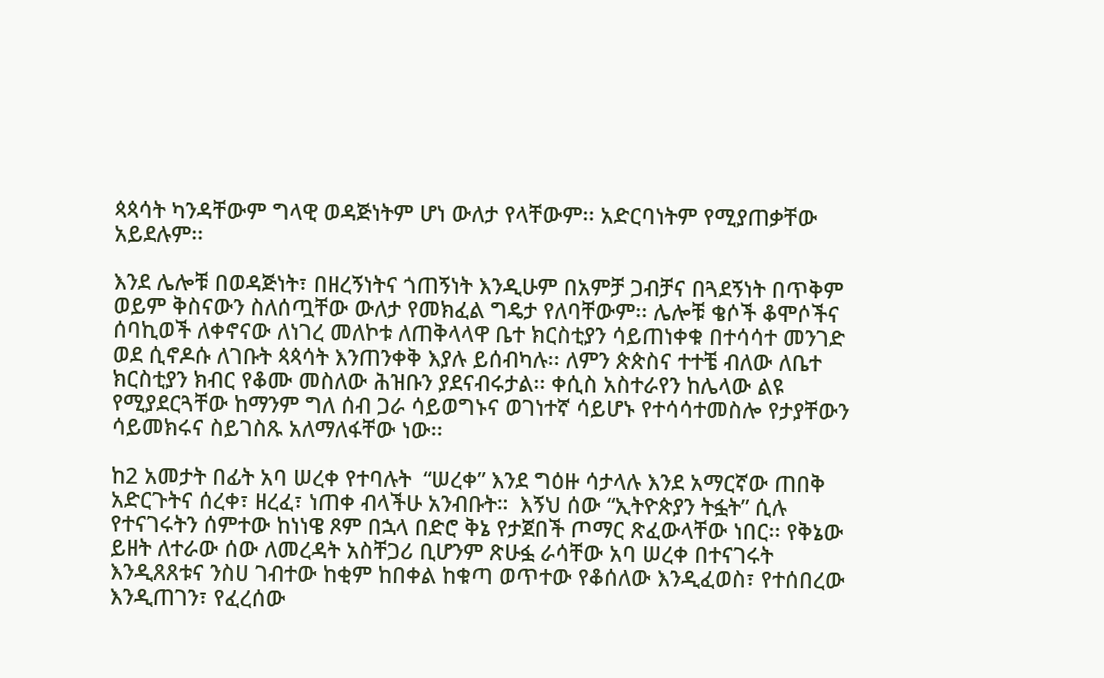ጳጳሳት ካንዳቸውም ግላዊ ወዳጅነትም ሆነ ውለታ የላቸውም፡፡ አድርባነትም የሚያጠቃቸው አይደሉም፡፡

እንደ ሌሎቹ በወዳጅነት፣ በዘረኝነትና ጎጠኝነት እንዲሁም በአምቻ ጋብቻና በጓደኝነት በጥቅም ወይም ቅስናውን ስለሰጧቸው ውለታ የመክፈል ግዴታ የለባቸውም፡፡ ሌሎቹ ቄሶች ቆሞሶችና ሰባኪወች ለቀኖናው ለነገረ መለኮቱ ለጠቅላላዋ ቤተ ክርስቲያን ሳይጠነቀቁ በተሳሳተ መንገድ ወደ ሲኖዶሱ ለገቡት ጳጳሳት እንጠንቀቅ እያሉ ይሰብካሉ፡፡ ለምን ጵጵስና ተተቼ ብለው ለቤተ ክርስቲያን ክብር የቆሙ መስለው ሕዝቡን ያደናብሩታል፡፡ ቀሲስ አስተራየን ከሌላው ልዩ የሚያደርጓቸው ከማንም ግለ ሰብ ጋራ ሳይወግኑና ወገነተኛ ሳይሆኑ የተሳሳተመስሎ የታያቸውን ሳይመክሩና ስይገስጹ አለማለፋቸው ነው፡፡

ከ2 አመታት በፊት አባ ሠረቀ የተባሉት  “ሠረቀ” እንደ ግዕዙ ሳታላሉ እንደ አማርኛው ጠበቅ አድርጉትና ሰረቀ፣ ዘረፈ፣ ነጠቀ ብላችሁ አንብቡት።  እኝህ ሰው “ኢትዮጵያን ትፏት” ሲሉ የተናገሩትን ሰምተው ከነነዌ ጾም በኋላ በድሮ ቅኔ የታጀበች ጦማር ጽፈውላቸው ነበር፡፡ የቅኔው ይዘት ለተራው ሰው ለመረዳት አስቸጋሪ ቢሆንም ጽሁፏ ራሳቸው አባ ሠረቀ በተናገሩት እንዲጸጸቱና ንስሀ ገብተው ከቂም ከበቀል ከቁጣ ወጥተው የቆሰለው እንዲፈወስ፣ የተሰበረው እንዲጠገን፣ የፈረሰው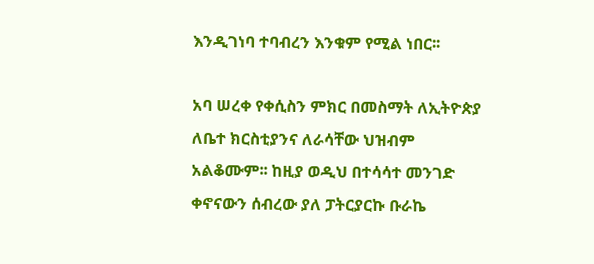እንዲገነባ ተባብረን እንቁም የሚል ነበር፡፡

አባ ሠረቀ የቀሲስን ምክር በመስማት ለኢትዮጵያ ለቤተ ክርስቲያንና ለራሳቸው ህዝብም አልቆሙም፡፡ ከዚያ ወዲህ በተሳሳተ መንገድ ቀኖናውን ሰብረው ያለ ፓትርያርኩ ቡራኬ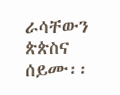ራሳቸውን ጵጵስና ሰይሙ፡፡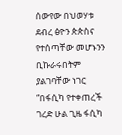ሰውየው በህወሃቱ ደብረ ፅዮን ጵጵስና የተሰጣቸው መሆኑንን ቢኩራሩበትም ያልገባቸው ነገር “በፋሲካ የተቀጠረች ገረድ ሁል ጊዜ ፋሲካ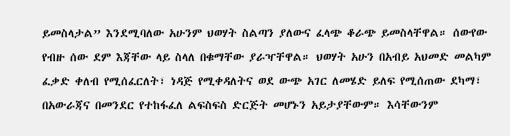ይመስላታል” እንደሚባለው አሁንም ህወሃት ስልጣን ያለውና ፈላጭ ቆራጭ ይመስላቸዋል። ሰውየው የብዙ ሰው ደም እጃቸው ላይ ስላለ በቁማቸው ያራዣቸዋል። ህወሃት አሁን በአብይ አህመድ መልካም ፈቃድ ቀለብ የሚሰፈርለት፣ ነዳጅ የሚቀዳለትና ወደ ውጭ አገር ለመሄድ ይለፍ የሚሰጠው ደካማ፣ በአውራጃና በመንደር የተከፋፈለ ልፍስፍስ ድርጅት መሆኑን አይታያቸውም። እሳቸውንም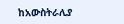ከአውስትራሊያ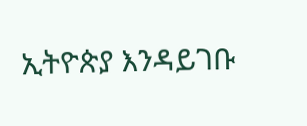ኢትዮጵያ እንዳይገቡ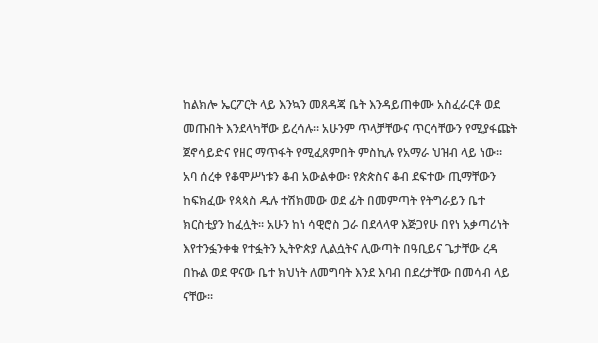ከልክሎ ኤርፖርት ላይ እንኳን መጸዳጃ ቤት እንዳይጠቀሙ አስፈራርቶ ወደ መጡበት እንደላካቸው ይረሳሉ። አሁንም ጥላቻቸውና ጥርሳቸውን የሚያፋጩት ጀኖሳይድና የዘር ማጥፋት የሚፈጸምበት ምስኪሉ የአማራ ህዝብ ላይ ነው። አባ ሰረቀ የቆሞሥነቱን ቆብ አውልቀው፡ የጵጵስና ቆብ ደፍተው ጢማቸውን ከፍክፈው የጳጳስ ዱሉ ተሽክመው ወደ ፊት በመምጣት የትግራይን ቤተ ክርስቲያን ከፈሏት፡፡ አሁን ከነ ሳዊሮስ ጋራ በደላላዋ እጅጋየሁ በየነ አቃጣሪነት እየተንፏንቀቁ የተፏትን ኢትዮጵያ ሊልሷትና ሊውጣት በዓቢይና ጌታቸው ረዳ በኩል ወደ ዋናው ቤተ ክህነት ለመግባት እንደ እባብ በደረታቸው በመሳብ ላይ ናቸው፡፡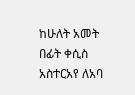ከሁለት አመት በፊት ቀሲስ አስተርአየ ለአባ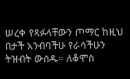ሠረቀ የጻፉላቸውን ጦማር ከዚህ በታች አንብባችሁ የራሳችሁን ትዝብት ውሰዱ። ለቆሞስ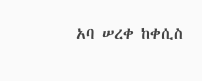አባ ሠረቀ ከቀሲስ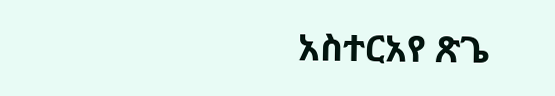አስተርአየ ጽጌ